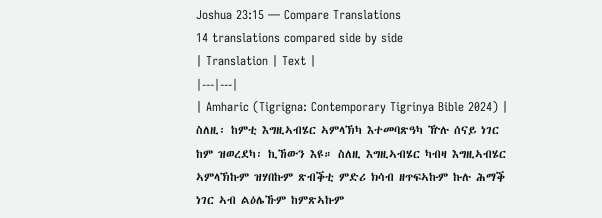Joshua 23:15 — Compare Translations
14 translations compared side by side
| Translation | Text |
|---|---|
| Amharic (Tigrigna: Contemporary Tigrinya Bible 2024) | ስለዚ፡ ከምቲ እግዚኣብሄር ኣምላኽካ እተመባጽዓካ ዅሉ ሰናይ ነገር ከም ዝወረደካ፡ ኪኸውን እዩ። ስለዚ እግዚኣብሄር ካብዛ እግዚኣብሄር ኣምላኽኩም ዝሃበኩም ጽብቕቲ ምድሪ ክሳብ ዘጥፍኣኩም ኩሉ ሕማቕ ነገር ኣብ ልዕሌኹም ከምጽኣኩም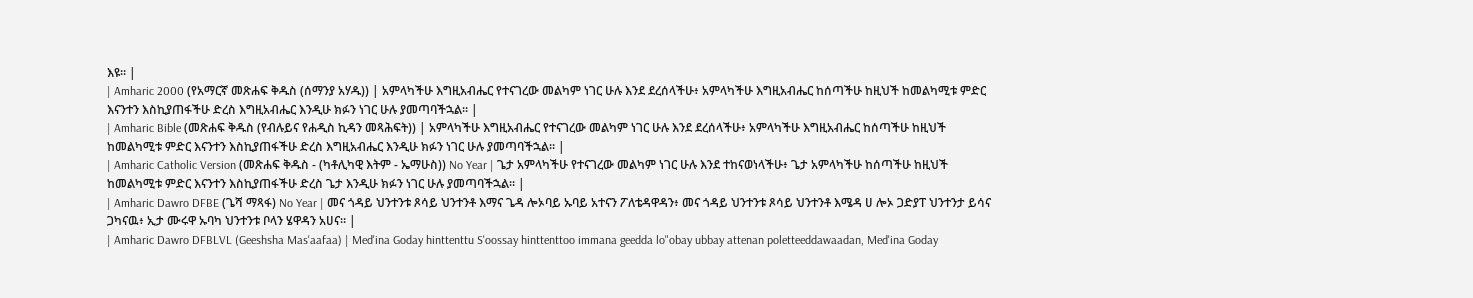እዩ። |
| Amharic 2000 (የአማርኛ መጽሐፍ ቅዱስ (ሰማንያ አሃዱ)) | አምላካችሁ እግዚአብሔር የተናገረው መልካም ነገር ሁሉ እንደ ደረሰላችሁ፥ አምላካችሁ እግዚአብሔር ከሰጣችሁ ከዚህች ከመልካሚቱ ምድር እናንተን እስኪያጠፋችሁ ድረስ እግዚአብሔር እንዲሁ ክፉን ነገር ሁሉ ያመጣባችኋል። |
| Amharic Bible (መጽሐፍ ቅዱስ (የብሉይና የሐዲስ ኪዳን መጻሕፍት)) | አምላካችሁ እግዚአብሔር የተናገረው መልካም ነገር ሁሉ እንደ ደረሰላችሁ፥ አምላካችሁ እግዚአብሔር ከሰጣችሁ ከዚህች ከመልካሚቱ ምድር እናንተን እስኪያጠፋችሁ ድረስ እግዚአብሔር እንዲሁ ክፉን ነገር ሁሉ ያመጣባችኋል። |
| Amharic Catholic Version (መጽሐፍ ቅዱስ - (ካቶሊካዊ እትም - ኤማሁስ)) No Year | ጌታ አምላካችሁ የተናገረው መልካም ነገር ሁሉ እንደ ተከናወነላችሁ፥ ጌታ አምላካችሁ ከሰጣችሁ ከዚህች ከመልካሚቱ ምድር እናንተን እስኪያጠፋችሁ ድረስ ጌታ እንዲሁ ክፉን ነገር ሁሉ ያመጣባችኋል። |
| Amharic Dawro DFBE (ጌሻ ማጻፋ) No Year | መና ጎዳይ ህንተንቱ ጾሳይ ህንተንቶ እማና ጌዳ ሎኦባይ ኡባይ አተናን ፖለቴዳዋዳን፥ መና ጎዳይ ህንተንቱ ጾሳይ ህንተንቶ እሜዳ ሀ ሎኦ ጋድያፐ ህንተንታ ይሳና ጋካናዉ፥ ኢታ ሙሩዋ ኡባካ ህንተንቱ ቦላን ሄዋዳን አሀና። |
| Amharic Dawro DFBLVL (Geeshsha Mas'aafaa) | Med'ina Goday hinttenttu S'oossay hinttenttoo immana geedda lo"obay ubbay attenan poletteeddawaadan, Med'ina Goday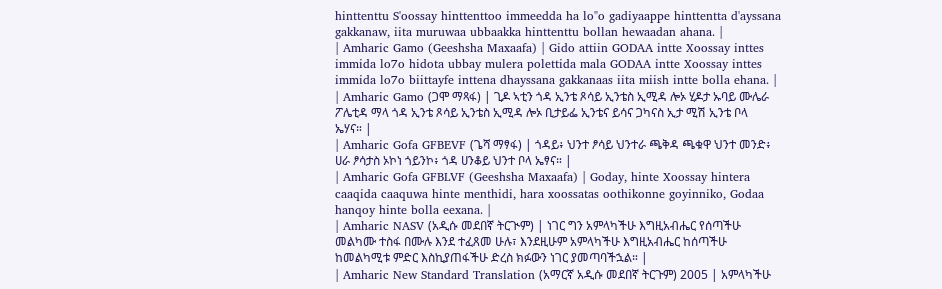hinttenttu S'oossay hinttenttoo immeedda ha lo"o gadiyaappe hinttentta d'ayssana gakkanaw, iita muruwaa ubbaakka hinttenttu bollan hewaadan ahana. |
| Amharic Gamo (Geeshsha Maxaafa) | Gido attiin GODAA intte Xoossay inttes immida lo7o hidota ubbay mulera polettida mala GODAA intte Xoossay inttes immida lo7o biittayfe inttena dhayssana gakkanaas iita miish intte bolla ehana. |
| Amharic Gamo (ጋሞ ማጻፋ) | ጊዶ ኣቲን ጎዳ ኢንቴ ጾሳይ ኢንቴስ ኢሚዳ ሎኦ ሂዶታ ኡባይ ሙሌራ ፖሌቲዳ ማላ ጎዳ ኢንቴ ጾሳይ ኢንቴስ ኢሚዳ ሎኦ ቢታይፌ ኢንቴና ይሳና ጋካናስ ኢታ ሚሽ ኢንቴ ቦላ ኤሃና። |
| Amharic Gofa GFBEVF (ጌሻ ማፃፋ) | ጎዳይ፥ ህንተ ፆሳይ ህንተራ ጫቅዳ ጫቁዋ ህንተ መንድ፥ ሀራ ፆሳታስ ኦኮነ ጎይንኮ፥ ጎዳ ሀንቆይ ህንተ ቦላ ኤፃና። |
| Amharic Gofa GFBLVF (Geeshsha Maxaafa) | Goday, hinte Xoossay hintera caaqida caaquwa hinte menthidi, hara xoossatas oothikonne goyinniko, Godaa hanqoy hinte bolla eexana. |
| Amharic NASV (አዲሱ መደበኛ ትርጒም) | ነገር ግን አምላካችሁ እግዚአብሔር የሰጣችሁ መልካሙ ተስፋ በሙሉ እንደ ተፈጸመ ሁሉ፣ እንደዚሁም አምላካችሁ እግዚአብሔር ከሰጣችሁ ከመልካሚቱ ምድር እስኪያጠፋችሁ ድረስ ክፉውን ነገር ያመጣባችኋል። |
| Amharic New Standard Translation (አማርኛ አዲሱ መደበኛ ትርጉም) 2005 | አምላካችሁ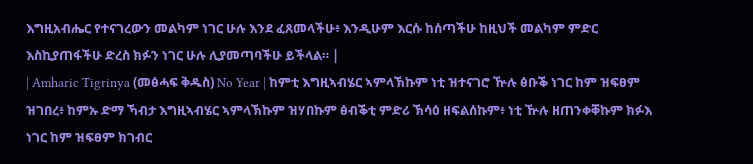እግዚአብሔር የተናገረውን መልካም ነገር ሁሉ እንደ ፈጸመላችሁ፥ እንዲሁም እርሱ ከሰጣችሁ ከዚህች መልካም ምድር እስኪያጠፋችሁ ድረስ ክፉን ነገር ሁሉ ሊያመጣባችሁ ይችላል። |
| Amharic Tigrinya (መፅሓፍ ቅዱስ) No Year | ከምቲ እግዚኣብሄር ኣምላኽኩም ነቲ ዝተናገሮ ዅሉ ፅቡቕ ነገር ከም ዝፍፀም ዝገበረ፥ ከምኡ ድማ ኻብታ እግዚኣብሄር ኣምላኽኩም ዝሃበኩም ፅብቕቲ ምድሪ ኽሳዕ ዘፍልሰኩም፥ ነቲ ዅሉ ዘጠንቀቐኩም ክፉእ ነገር ከም ዝፍፀም ክገብር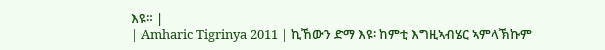እዩ። |
| Amharic Tigrinya 2011 | ኪኸውን ድማ እዩ፡ ከምቲ እግዚኣብሄር ኣምላኽኩም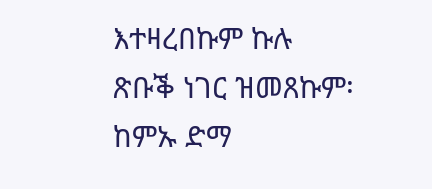እተዛረበኩም ኩሉ ጽቡቕ ነገር ዝመጸኩም፡ ከምኡ ድማ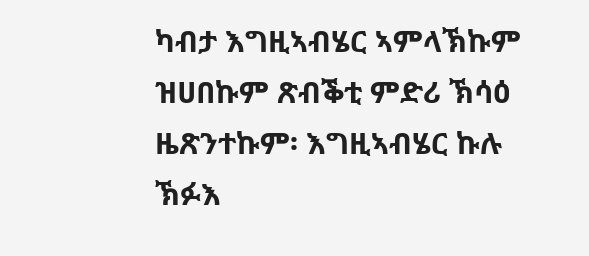ካብታ እግዚኣብሄር ኣምላኽኩም ዝሀበኩም ጽብቕቲ ምድሪ ኽሳዕ ዜጽንተኩም፡ እግዚኣብሄር ኩሉ ኽፉእ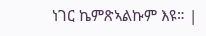ነገር ኬምጽኣልኩም እዩ። |